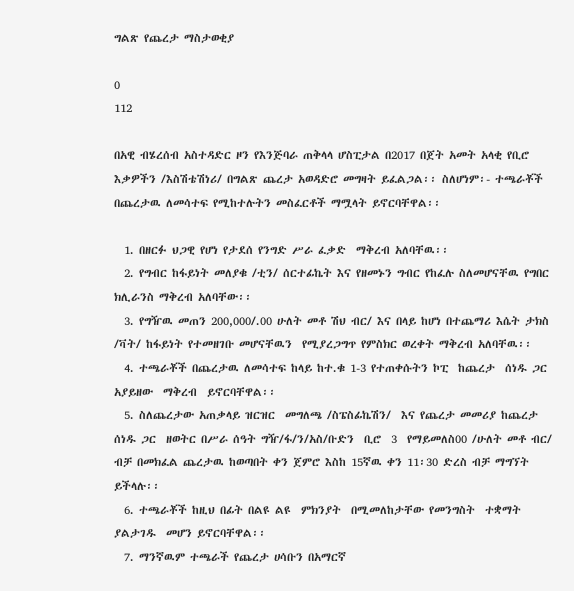ግልጽ የጨረታ ማስታወቂያ

0
112

በአዊ ብሄረሰብ አስተዳድር ዞን የእንጅባራ ጠቅላላ ሆስፒታል በ2017 በጀት አመት አላቂ የቢሮ እቃዎችን /እስሽቴሽነሪ/ በግልጽ ጨረታ አወዳድሮ መግዛት ይፈልጋል፡፡ ስለሆነም፡- ተጫራቾች በጨረታዉ ለመሳተፍ የሚከተሉትን መስፈርቶች ማሟላት ይኖርባቸዋል፡፡

  1. በዘርፉ ህጋዊ የሆነ የታደሰ የንግድ ሥራ ፈቃድ  ማቅረብ አለባቸዉ፡፡
  2. የግብር ከፋይነት መለያቁ /ቲን/ ሰርተፊኬት እና የዘመኑን ግብር የከፈሉ ስለመሆናቸዉ የግበር ክሊራንስ ማቅረብ አለባቸው፡፡
  3. የግዥዉ መጠን 200,000/.00 ሁለት መቶ ሽህ ብር/ እና በላይ ከሆነ በተጨማሪ እሴት ታክስ /ቫት/ ከፋይነት የተመዘገቡ መሆናቸዉን  የሚያረጋግጥ የምስክር ወረቀት ማቅረብ አለባቸዉ፡፡
  4. ተጫራቾች በጨረታዉ ለመሳተፍ ከላይ ከተ.ቁ 1-3 የተጠቀሱትን ኮፒ  ከጨረታ  ሰነዱ ጋር አያይዘው  ማቅረብ  ይኖርባቸዋል፡፡
  5. ስለጨረታው አጠቃላይ ዝርዝር  መግለጫ /ስፔስፊኬሽን/  እና የጨረታ መመሪያ ከጨረታ ሰነዱ ጋር  ዘወትር በሥራ ሰዓት ግዥ/ፋ/ን/አስ/ቡድን  ቢሮ  3  የማይመለስ00 /ሁለት መቶ ብር/ ብቻ በመክፈል ጨረታዉ ከወጣበት ቀን ጀምሮ እስከ 15ኛዉ ቀን 11፡30 ድረስ ብቻ ማግኘት ይችላሉ፡፡
  6. ተጫራቾች ከዚህ በፊት በልዩ ልዩ  ምክንያት  በሚመለከታቸው የመንግስት  ተቋማት  ያልታገዱ  መሆን ይኖርባቸዋል፡፡
  7. ማንኛዉም ተጫራች የጨረታ ሀሳቡን በአማርኛ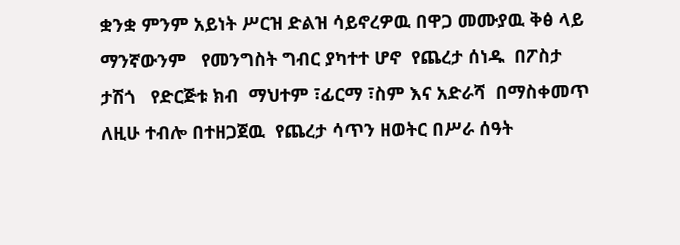ቋንቋ ምንም አይነት ሥርዝ ድልዝ ሳይኖረዎዉ በዋጋ መሙያዉ ቅፅ ላይ ማንኛውንም   የመንግስት ግብር ያካተተ ሆኖ  የጨረታ ሰነዱ  በፖስታ ታሽጎ   የድርጅቱ ክብ  ማህተም ፣ፊርማ ፣ስም እና አድራሻ  በማስቀመጥ ለዚሁ ተብሎ በተዘጋጀዉ  የጨረታ ሳጥን ዘወትር በሥራ ሰዓት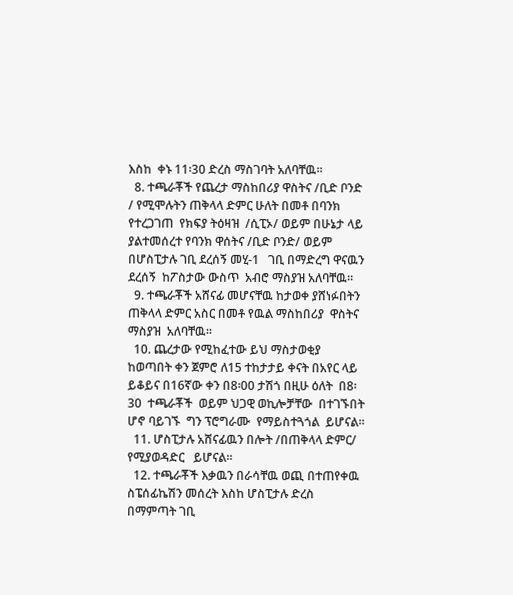እስከ  ቀኑ 11፡30 ድረስ ማስገባት አለባቸዉ፡፡
  8. ተጫራቾች የጨረታ ማስከበሪያ ዋስትና /ቢድ ቦንድ / የሚሞሉትን ጠቅላላ ድምር ሁለት በመቶ በባንክ የተረጋገጠ  የክፍያ ትዕዛዝ  /ሲፒኦ/ ወይም በሁኔታ ላይ ያልተመሰረተ የባንክ ዋሰትና /ቢድ ቦንድ/ ወይም በሆስፒታሉ ገቢ ደረሰኝ መሂ-1   ገቢ በማድረግ ዋናዉን ደረሰኝ  ከፖስታው ውስጥ  አብሮ ማስያዝ አለባቸዉ፡፡
  9. ተጫራቾች አሸናፊ መሆናቸዉ ከታወቀ ያሸነፉበትን ጠቅላላ ድምር አስር በመቶ የዉል ማስከበሪያ  ዋስትና  ማስያዝ  አለባቸዉ፡፡
  10. ጨረታው የሚከፈተው ይህ ማስታወቂያ ከወጣበት ቀን ጀምሮ ለ15 ተከታታይ ቀናት በአየር ላይ  ይቆይና በ16ኛው ቀን በ8፡00 ታሽጎ በዚሁ ዕለት  በ8፡30  ተጫራቾች  ወይም ህጋዊ ወኪሎቻቸው  በተገኙበት  ሆኖ ባይገኙ  ግን ፕሮግራሙ  የማይስተጓጎል  ይሆናል፡፡
  11. ሆስፒታሉ አሸናፊዉን በሎት /በጠቅላላ ድምር/  የሚያወዳድር   ይሆናል፡፡
  12. ተጫራቾች እቃዉን በራሳቸዉ ወጪ በተጠየቀዉ ስፔሰፊኬሽን መሰረት እስከ ሆስፒታሉ ድረስ በማምጣት ገቢ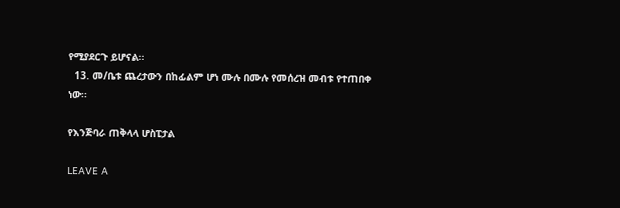የሚያደርጉ ይሆናል፡፡
  13. መ/ቤቱ ጨረታውን በከፊልም ሆነ ሙሉ በሙሉ የመሰረዝ መብቱ የተጠበቀ ነው፡፡

የእንጅባራ ጠቅላላ ሆስፒታል

LEAVE A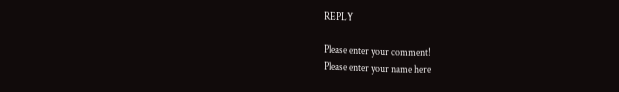REPLY

Please enter your comment!
Please enter your name here